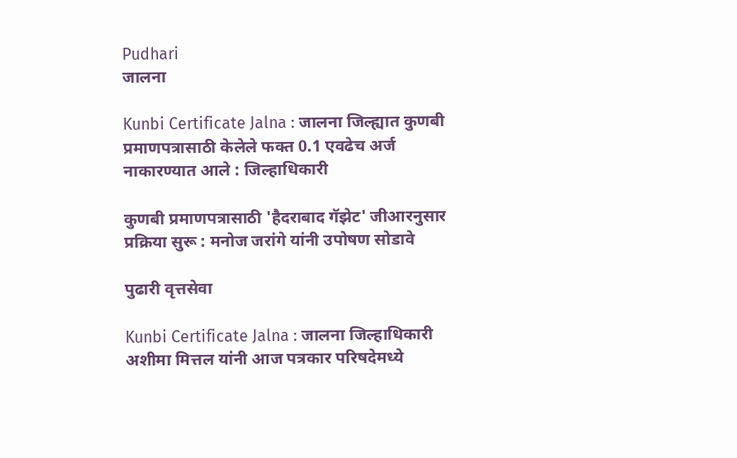Pudhari
जालना

Kunbi Certificate Jalna : जालना जिल्‍ह्यात कुणबी प्रमाणपत्रासाठी केलेले फक्त 0.1 एवढेच अर्ज नाकारण्यात आले : जिल्हाधिकारी

कुणबी प्रमाणपत्रासाठी 'हैदराबाद गॅझेट' जीआरनुसार प्रक्रिया सुरू : मनोज जरांगे यांनी उपोषण सोडावे

पुढारी वृत्तसेवा

Kunbi Certificate Jalna : जालना जिल्हाधिकारी अशीमा मित्तल यांनी आज पत्रकार परिषदेमध्‍ये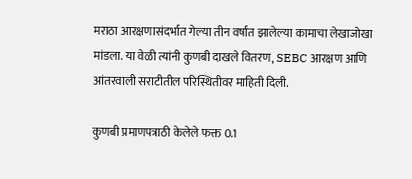मराठा आरक्षणासंदर्भात गेल्या तीन वर्षांत झालेल्या कामाचा लेखाजोखा मांडला. या वेळी त्यांनी कुणबी दाखले वितरण, SEBC आरक्षण आणि आंतरवाली सराटीतील परिस्थितीवर माहिती दिली.

कुणबी प्रमाणपत्राठी केलेले फक्त 0.1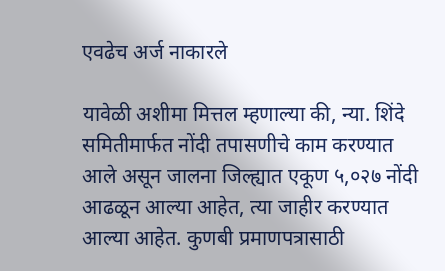एवढेच अर्ज नाकारले

यावेळी अशीमा मित्तल म्‍हणाल्‍या की, न्या. शिंदे समितीमार्फत नोंदी तपासणीचे काम करण्यात आले असून जालना जिल्ह्यात एकूण ५,०२७ नोंदी आढळून आल्या आहेत, त्या जाहीर करण्यात आल्या आहेत. कुणबी प्रमाणपत्रासाठी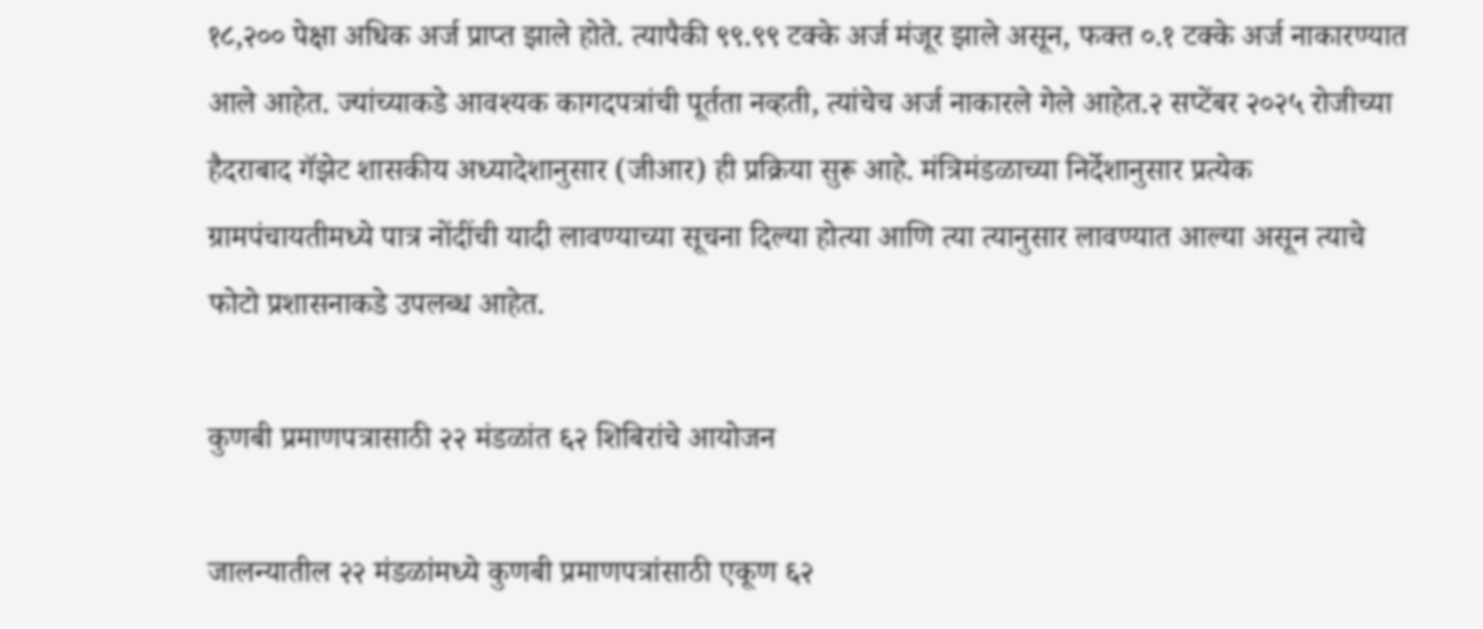१८,२०० पेक्षा अधिक अर्ज प्राप्त झाले होते. त्यापैकी ९९.९९ टक्के अर्ज मंजूर झाले असून, फक्त ०.१ टक्के अर्ज नाकारण्यात आले आहेत. ज्यांच्याकडे आवश्यक कागदपत्रांची पूर्तता नव्हती, त्यांचेच अर्ज नाकारले गेले आहेत.२ सप्टेंबर २०२५ रोजीच्या हैदराबाद गॅझेट शासकीय अध्यादेशानुसार (जीआर) ही प्रक्रिया सुरू आहे. मंत्रिमंडळाच्या निर्देशानुसार प्रत्येक ग्रामपंचायतीमध्ये पात्र नोंदींची यादी लावण्याच्या सूचना दिल्या होत्या आणि त्या त्यानुसार लावण्यात आल्या असून त्याचे फोटो प्रशासनाकडे उपलब्ध आहेत.

कुणबी प्रमाणपत्रासाठी २२ मंडळांत ६२ शिबिरांचे आयोजन

जालन्यातील २२ मंडळांमध्ये कुणबी प्रमाणपत्रांसाठी एकूण ६२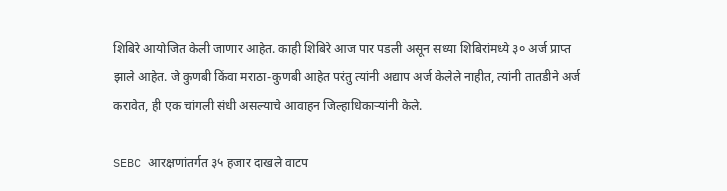शिबिरे आयोजित केली जाणार आहेत. काही शिबिरे आज पार पडली असून सध्या शिबिरांमध्ये ३० अर्ज प्राप्त झाले आहेत. जे कुणबी किंवा मराठा-कुणबी आहेत परंतु त्यांनी अद्याप अर्ज केलेले नाहीत, त्यांनी तातडीने अर्ज करावेत, ही एक चांगली संधी असल्याचे आवाहन जिल्हाधिकाऱ्यांनी केले.

SEBC आरक्षणांतर्गत ३५ हजार दाखले वाटप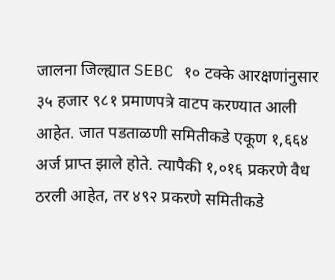जालना जिल्ह्यात SEBC १० टक्के आरक्षणांनुसार ३५ हजार ९८१ प्रमाणपत्रे वाटप करण्यात आली आहेत. जात पडताळणी समितीकडे एकूण १,६६४ अर्ज प्राप्त झाले होते. त्यापैकी १,०१६ प्रकरणे वैध ठरली आहेत, तर ४९२ प्रकरणे समितीकडे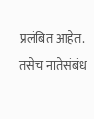प्रलंबित आहेत. तसेच नातेसंबंध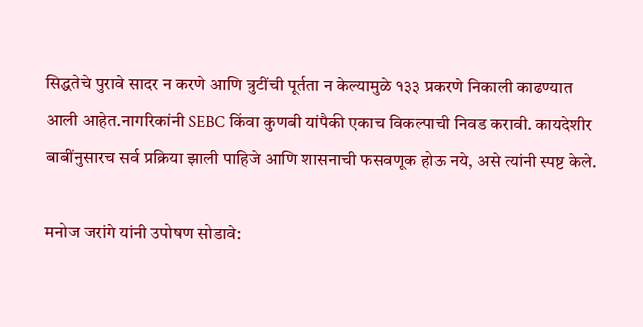सिद्धतेचे पुरावे सादर न करणे आणि त्रुटींची पूर्तता न केल्यामुळे १३३ प्रकरणे निकाली काढण्यात आली आहेत.नागरिकांनी SEBC किंवा कुणबी यांपैकी एकाच विकल्पाची निवड करावी. कायदेशीर बाबींनुसारच सर्व प्रक्रिया झाली पाहिजे आणि शासनाची फसवणूक होऊ नये, असे त्यांनी स्पष्ट केले.

मनोज जरांगे यांनी उपोषण सोडावे: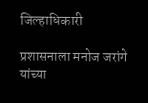जिल्हाधिकारी

प्रशासनाला मनोज जरांगे यांच्या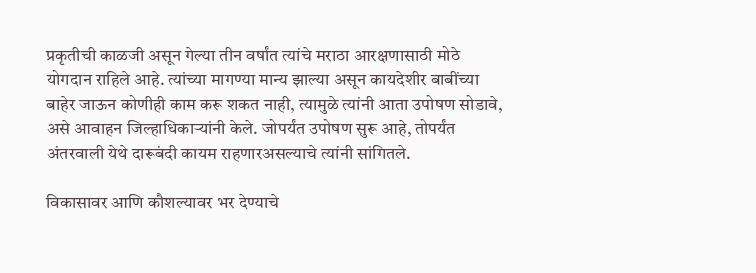प्रकृतीची काळजी असून गेल्या तीन वर्षांत त्यांचे मराठा आरक्षणासाठी मोठे योगदान राहिले आहे. त्यांच्या मागण्या मान्य झाल्या असून कायदेशीर बाबींच्या बाहेर जाऊन कोणीही काम करू शकत नाही, त्यामुळे त्यांनी आता उपोषण सोडावे, असे आवाहन जिल्हाधिकाऱ्यांनी केले. जोपर्यंत उपोषण सुरू आहे, तोपर्यंत अंतरवाली येथे दारूबंदी कायम राहणारअसल्याचे त्यांनी सांगितले.

विकासावर आणि कौशल्यावर भर देण्याचे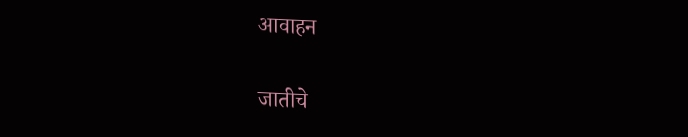आवाहन

जातीचे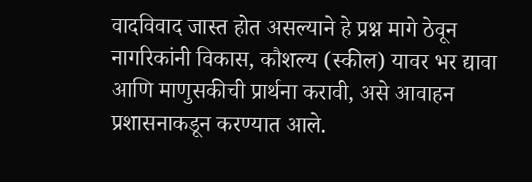वादविवाद जास्त होत असल्याने हे प्रश्न मागे ठेवून नागरिकांनी विकास, कौशल्य (स्कील) यावर भर द्यावा आणि माणुसकीची प्रार्थना करावी, असे आवाहन प्रशासनाकडून करण्यात आले.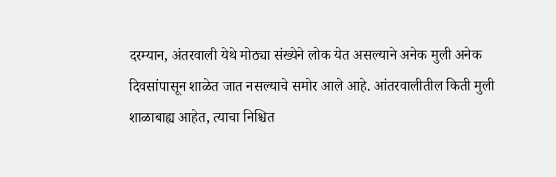दरम्यान, अंतरवाली येथे मोठ्या संख्येने लोक येत असल्याने अनेक मुली अनेक दिवसांपासून शाळेत जात नसल्याचे समोर आले आहे. आंतरवालीतील किती मुली शाळाबाह्य आहेत, त्याचा निश्चित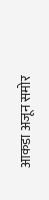आकडा अजून समोर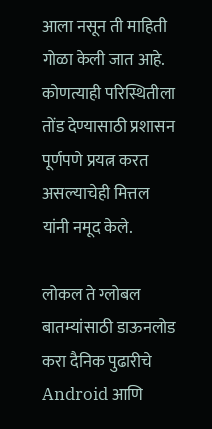आला नसून ती माहिती गोळा केली जात आहे. कोणत्याही परिस्थितीला तोंड देण्यासाठी प्रशासन पूर्णपणे प्रयत्न करत असल्‍याचेही मित्तल यांनी नमूद केले.

लोकल ते ग्लोबल बातम्यांसाठी डाऊनलोड करा दैनिक पुढारीचे Android आणि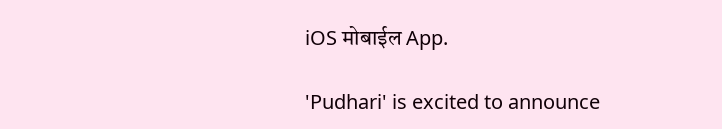iOS मोबाईल App.

'Pudhari' is excited to announce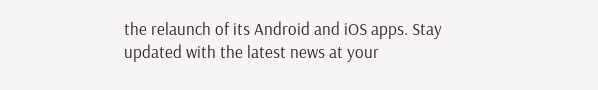the relaunch of its Android and iOS apps. Stay updated with the latest news at your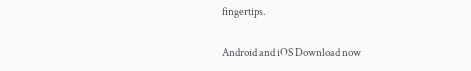fingertips.

Android and iOS Download now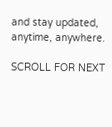and stay updated, anytime, anywhere.

SCROLL FOR NEXT